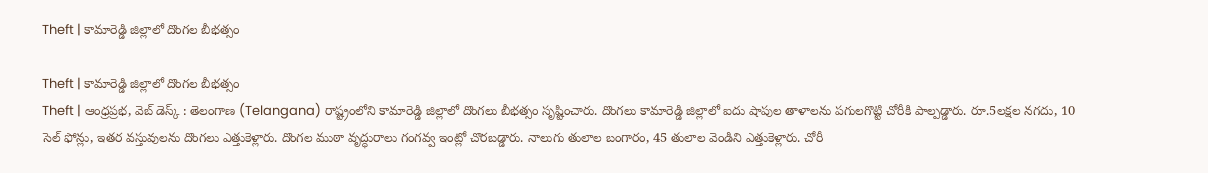Theft | కామారెడ్డి జిల్లాలో దొంగల బీభత్సం

Theft | కామారెడ్డి జిల్లాలో దొంగల బీభత్సం
Theft | ఆంధ్రప్రభ, వెబ్ డెస్క్ : తెలంగాణ (Telangana) రాష్ట్రంలోని కామారెడ్డి జిల్లాలో దొంగలు బీభత్సం సృష్టించారు. దొంగలు కామారెడ్డి జిల్లాలో ఐదు షాపుల తాళాలను పగులగొట్టి చోరీకి పాల్పడ్డారు. రూ.5లక్షల నగదు, 10 సెల్ ఫోన్లు, ఇతర వస్తువులను దొంగలు ఎత్తుకెళ్లారు. దొంగల ముఠా వృద్ధురాలు గంగవ్వ ఇంట్లో చొరబడ్డారు. నాలుగు తులాల బంగారం, 45 తులాల వెండిని ఎత్తుకెళ్లారు. చోరీ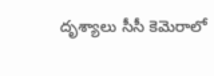దృశ్యాలు సీసీ కెమెరాలో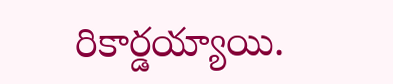రికార్డయ్యాయి.